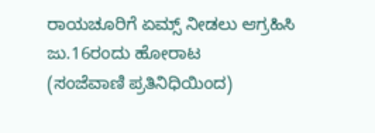ರಾಯಚೂರಿಗೆ ಏಮ್ಸ್ ನೀಡಲು ಆಗ್ರಹಿಸಿ ಜು.16ರಂದು ಹೋರಾಟ
(ಸಂಜೆವಾಣಿ ಪ್ರತಿನಿಧಿಯಿಂದ)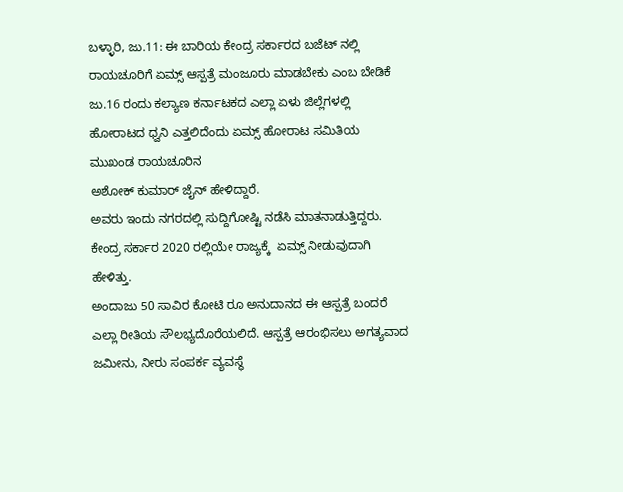ಬಳ್ಳಾರಿ, ಜು.11: ಈ ಬಾರಿಯ ಕೇಂದ್ರ ಸರ್ಕಾರದ ಬಜೆಟ್ ನಲ್ಲಿ ರಾಯಚೂರಿಗೆ ಏಮ್ಸ್ ಆಸ್ಪತ್ರೆ ಮಂಜೂರು ಮಾಡಬೇಕು ಎಂಬ ಬೇಡಿಕೆ ಜು.16 ರಂದು ಕಲ್ಯಾಣ ಕರ್ನಾಟಕದ ಎಲ್ಲಾ ಏಳು ಜಿಲ್ಲೆಗಳಲ್ಲಿ ಹೋರಾಟದ ಧ್ವನಿ ಎತ್ತಲಿದೆಂದು ಏಮ್ಸ್ ಹೋರಾಟ ಸಮಿತಿಯ ಮುಖಂಡ ರಾಯಚೂರಿನ
ಅಶೋಕ್ ಕುಮಾರ್ ಜೈನ್ ಹೇಳಿದ್ದಾರೆ.
ಅವರು ಇಂದು ನಗರದಲ್ಲಿ ಸುದ್ದಿಗೋಷ್ಟಿ ನಡೆಸಿ ಮಾತನಾಡುತ್ತಿದ್ದರು. ಕೇಂದ್ರ ಸರ್ಕಾರ 2020 ರಲ್ಲಿಯೇ ರಾಜ್ಯಕ್ಕೆ  ಏಮ್ಸ್ ನೀಡುವುದಾಗಿ ಹೇಳಿತ್ತು.
ಅಂದಾಜು 50 ಸಾವಿರ ಕೋಟಿ ರೂ ಅನುದಾನದ ಈ ಆಸ್ಪತ್ರೆ ಬಂದರೆ ಎಲ್ಲಾ ರೀತಿಯ ಸೌಲಭ್ಯದೊರೆಯಲಿದೆ. ಆಸ್ಪತ್ರೆ ಆರಂಭಿಸಲು ಅಗತ್ಯವಾದ ಜಮೀನು, ನೀರು ಸಂಪರ್ಕ ವ್ಯವಸ್ಥೆ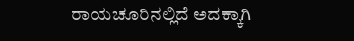ರಾಯಚೂರಿನಲ್ಲಿದೆ ಅದಕ್ಕಾಗಿ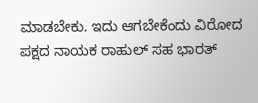ಮಾಡಬೇಕು. ಇದು ಆಗಬೇಕೆಂದು ವಿರೋದ ಪಕ್ಷದ ನಾಯಕ ರಾಹುಲ್ ಸಹ ಭಾರತ್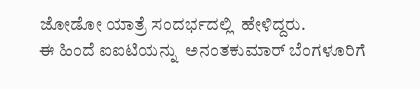ಜೋಡೋ ಯಾತ್ರೆ ಸಂದರ್ಭದಲ್ಲಿ  ಹೇಳಿದ್ದರು.
ಈ ಹಿಂದೆ ಐಐಟಿಯನ್ನು  ಅನಂತಕುಮಾರ್ ಬೆಂಗಳೂರಿಗೆ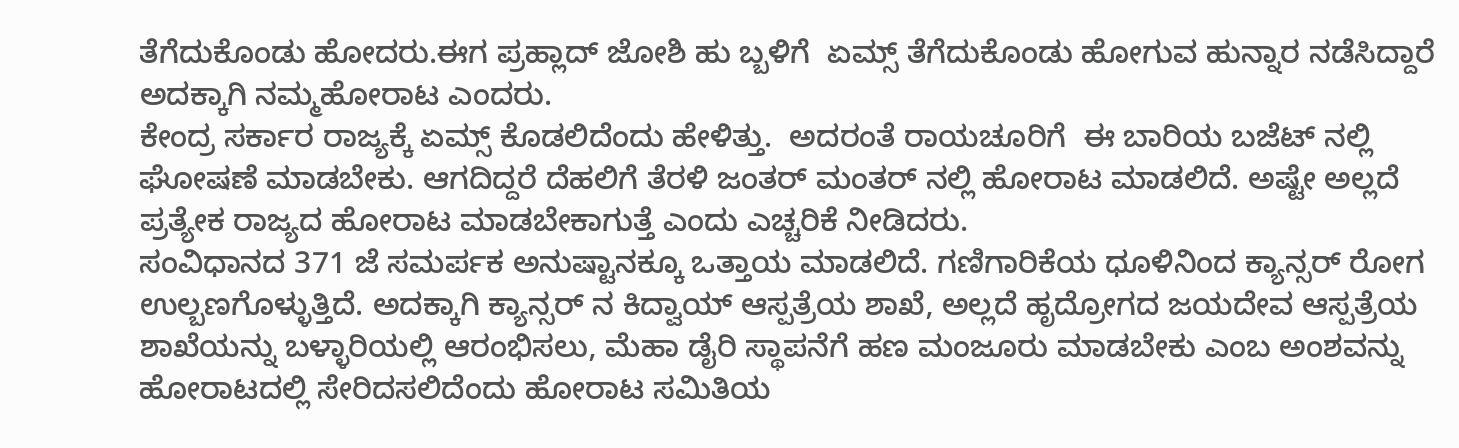ತೆಗೆದುಕೊಂಡು ಹೋದರು.ಈಗ ಪ್ರಹ್ಲಾದ್ ಜೋಶಿ ಹು ಬ್ಬಳಿಗೆ  ಏಮ್ಸ್ ತೆಗೆದುಕೊಂಡು ಹೋಗುವ ಹುನ್ನಾರ ನಡೆಸಿದ್ದಾರೆ
ಅದಕ್ಕಾಗಿ ನಮ್ಮ‌ಹೋರಾಟ ಎಂದರು.
ಕೇಂದ್ರ ಸರ್ಕಾರ ರಾಜ್ಯಕ್ಕೆ ಏಮ್ಸ್ ಕೊಡಲಿದೆಂದು ಹೇಳಿತ್ತು.  ಅದರಂತೆ ರಾಯಚೂರಿಗೆ  ಈ ಬಾರಿಯ ಬಜೆಟ್ ನಲ್ಲಿ ಘೋಷಣೆ ಮಾಡಬೇಕು. ಆಗದಿದ್ದರೆ ದೆಹಲಿಗೆ ತೆರಳಿ ಜಂತರ್ ಮಂತರ್ ನಲ್ಲಿ ಹೋರಾಟ ಮಾಡಲಿದೆ. ಅಷ್ಟೇ ಅಲ್ಲದೆ ಪ್ರತ್ಯೇಕ ರಾಜ್ಯದ ಹೋರಾಟ ಮಾಡಬೇಕಾಗುತ್ತೆ ಎಂದು ಎಚ್ಚರಿಕೆ ನೀಡಿದರು.
ಸಂವಿಧಾನದ 371 ಜೆ ಸಮರ್ಪಕ ಅನುಷ್ಟಾನಕ್ಕೂ ಒತ್ತಾಯ ಮಾಡಲಿದೆ. ಗಣಿಗಾರಿಕೆಯ ಧೂಳಿನಿಂದ ಕ್ಯಾನ್ಸರ್ ರೋಗ ಉಲ್ಬಣಗೊಳ್ಳುತ್ತಿದೆ. ಅದಕ್ಕಾಗಿ ಕ್ಯಾನ್ಸರ್ ನ ಕಿದ್ವಾಯ್ ಆಸ್ಪತ್ರೆಯ ಶಾಖೆ, ಅಲ್ಲದೆ ಹೃದ್ರೋಗದ ಜಯದೇವ ಆಸ್ಪತ್ರೆಯ ಶಾಖೆಯನ್ನು ಬಳ್ಳಾರಿಯಲ್ಲಿ ಆರಂಭಿಸಲು, ಮೆಹಾ ಡೈರಿ ಸ್ಥಾಪನೆಗೆ ಹಣ ಮಂಜೂರು ಮಾಡಬೇಕು ಎಂಬ ಅಂಶವನ್ನು ಹೋರಾಟದಲ್ಲಿ ಸೇರಿದಸಲಿದೆಂದು ಹೋರಾಟ ಸಮಿತಿಯ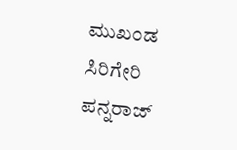ಮುಖಂಡ ಸಿರಿಗೇರಿ ಪನ್ನರಾಜ್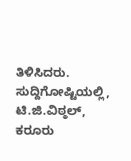ತಿಳಿಸಿದರು.
ಸುದ್ದಿಗೋಷ್ಟಿಯಲ್ಲಿ, ಟಿ.ಜಿ.ವಿಠ್ಠಲ್, ಕರೂರು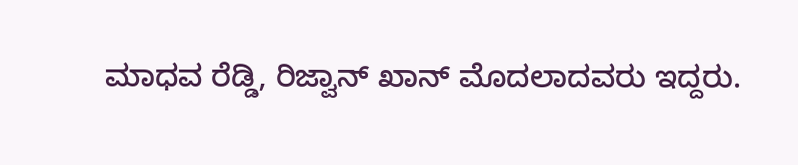ಮಾಧವ ರೆಡ್ಡಿ, ರಿಜ್ವಾನ್ ಖಾನ್ ಮೊದಲಾದವರು ಇದ್ದರು.